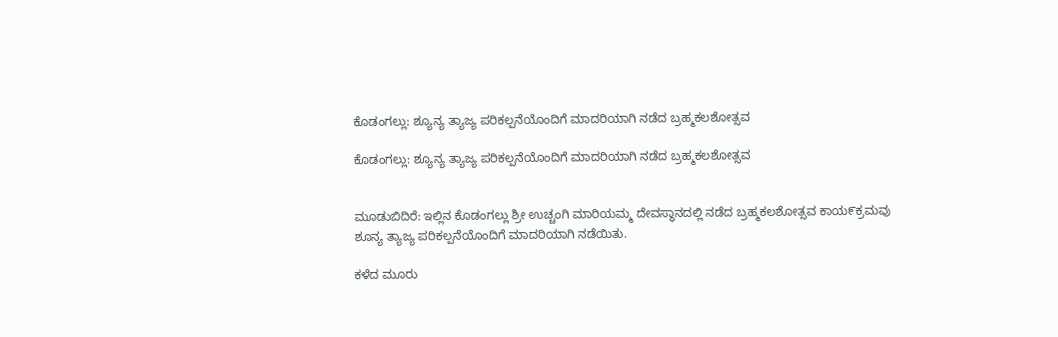ಕೊಡಂಗಲ್ಲು: ಶ್ಯೂನ್ಯ ತ್ಯಾಜ್ಯ ಪರಿಕಲ್ಪನೆಯೊಂದಿಗೆ ಮಾದರಿಯಾಗಿ ನಡೆದ ಬ್ರಹ್ಮಕಲಶೋತ್ಸವ

ಕೊಡಂಗಲ್ಲು: ಶ್ಯೂನ್ಯ ತ್ಯಾಜ್ಯ ಪರಿಕಲ್ಪನೆಯೊಂದಿಗೆ ಮಾದರಿಯಾಗಿ ನಡೆದ ಬ್ರಹ್ಮಕಲಶೋತ್ಸವ


ಮೂಡುಬಿದಿರೆ: ಇಲ್ಲಿನ ಕೊಡಂಗಲ್ಲು ಶ್ರೀ ಉಚ್ಚಂಗಿ ಮಾರಿಯಮ್ಮ ದೇವಸ್ಥಾನದಲ್ಲಿ ನಡೆದ ಬ್ರಹ್ಮಕಲಶೋತ್ಸವ ಕಾಯ೯ಕ್ರಮವು ಶೂನ್ಯ ತ್ಯಾಜ್ಯ ಪರಿಕಲ್ಪನೆಯೊಂದಿಗೆ ಮಾದರಿಯಾಗಿ ನಡೆಯಿತು.

ಕಳೆದ ಮೂರು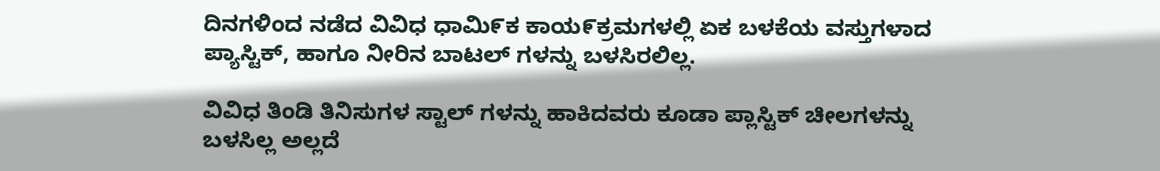ದಿನಗಳಿಂದ ನಡೆದ ವಿವಿಧ ಧಾಮಿ೯ಕ ಕಾಯ೯ಕ್ರಮಗಳಲ್ಲಿ ಏಕ ಬಳಕೆಯ ವಸ್ತುಗಳಾದ ಪ್ಯಾಸ್ಟಿಕ್, ಹಾಗೂ ನೀರಿನ ಬಾಟಲ್ ಗಳನ್ನು ಬಳಸಿರಲಿಲ್ಲ.

ವಿವಿಧ ತಿಂಡಿ ತಿನಿಸುಗಳ ಸ್ಟಾಲ್ ಗಳನ್ನು ಹಾಕಿದವರು ಕೂಡಾ ಪ್ಲಾಸ್ಟಿಕ್ ಚೀಲಗಳನ್ನು ಬಳಸಿಲ್ಲ ಅಲ್ಲದೆ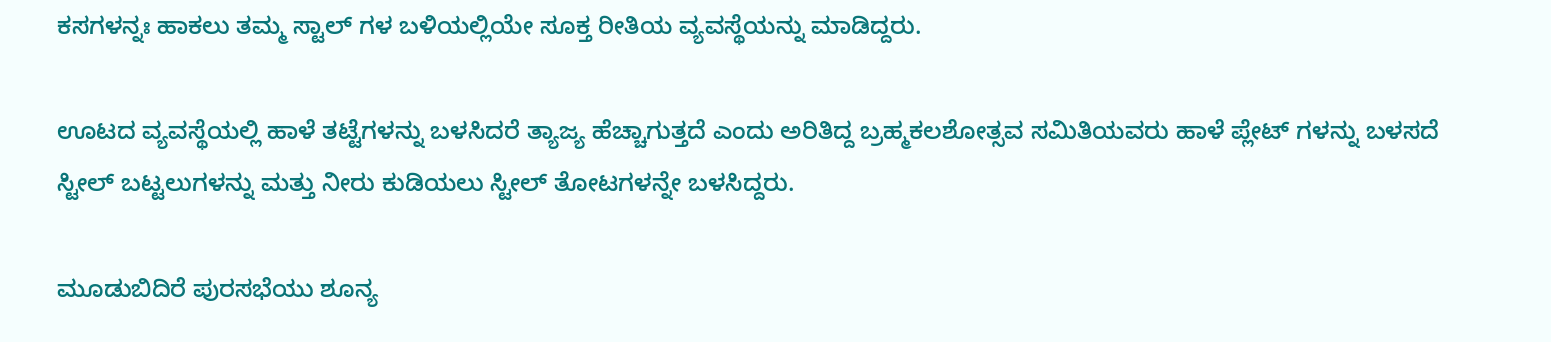ಕಸಗಳನ್ನಃ ಹಾಕಲು ತಮ್ಮ ಸ್ಟಾಲ್ ಗಳ ಬಳಿಯಲ್ಲಿಯೇ ಸೂಕ್ತ ರೀತಿಯ ವ್ಯವಸ್ಥೆಯನ್ನು ಮಾಡಿದ್ದರು.

ಊಟದ ವ್ಯವಸ್ಥೆಯಲ್ಲಿ ಹಾಳೆ ತಟ್ಟೆಗಳನ್ನು ಬಳಸಿದರೆ ತ್ಯಾಜ್ಯ ಹೆಚ್ಚಾಗುತ್ತದೆ ಎಂದು ಅರಿತಿದ್ದ ಬ್ರಹ್ಮಕಲಶೋತ್ಸವ ಸಮಿತಿಯವರು ಹಾಳೆ ಪ್ಲೇಟ್ ಗಳನ್ನು ಬಳಸದೆ ಸ್ಟೀಲ್ ಬಟ್ಟಲುಗಳನ್ನು ಮತ್ತು ನೀರು ಕುಡಿಯಲು ಸ್ಟೀಲ್ ತೋಟಗಳನ್ನೇ ಬಳಸಿದ್ದರು.

ಮೂಡುಬಿದಿರೆ ಪುರಸಭೆಯು ಶೂನ್ಯ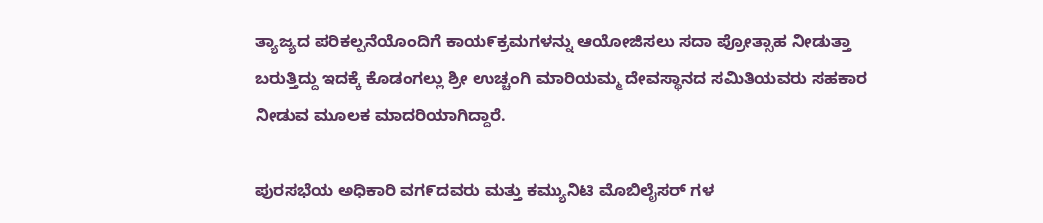ತ್ಯಾಜ್ಯದ ಪರಿಕಲ್ಪನೆಯೊಂದಿಗೆ ಕಾಯ೯ಕ್ರಮಗಳನ್ನು ಆಯೋಜಿಸಲು ಸದಾ ಪ್ರೋತ್ಸಾಹ ನೀಡುತ್ತಾ ಬರುತ್ತಿದ್ದು ಇದಕ್ಕೆ ಕೊಡಂಗಲ್ಲು ಶ್ರೀ ಉಚ್ಚಂಗಿ ಮಾರಿಯಮ್ಮ ದೇವಸ್ಥಾನದ ಸಮಿತಿಯವರು ಸಹಕಾರ ನೀಡುವ ಮೂಲಕ ಮಾದರಿಯಾಗಿದ್ದಾರೆ.

ಪುರಸಭೆಯ ಅಧಿಕಾರಿ ವಗ೯ದವರು ಮತ್ತು ಕಮ್ಯುನಿಟಿ ಮೊಬಿಲೈಸರ್ ಗಳ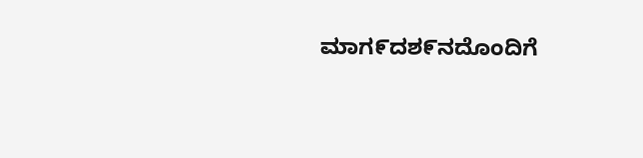ಮಾಗ೯ದಶ೯ನದೊಂದಿಗೆ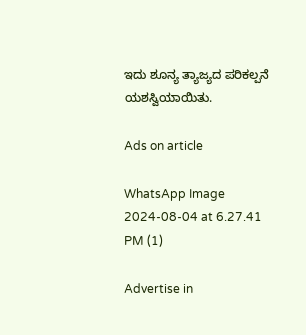ಇದು ಶೂನ್ಯ ತ್ಯಾಜ್ಯದ ಪರಿಕಲ್ಪನೆ ಯಶಸ್ವಿಯಾಯಿತು.

Ads on article

WhatsApp Image 2024-08-04 at 6.27.41 PM (1)

Advertise in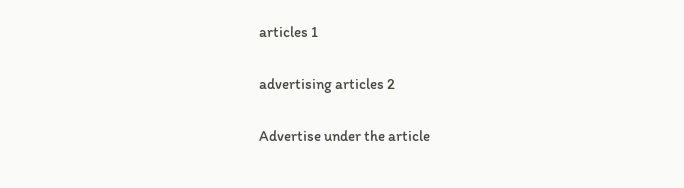articles 1

advertising articles 2

Advertise under the article